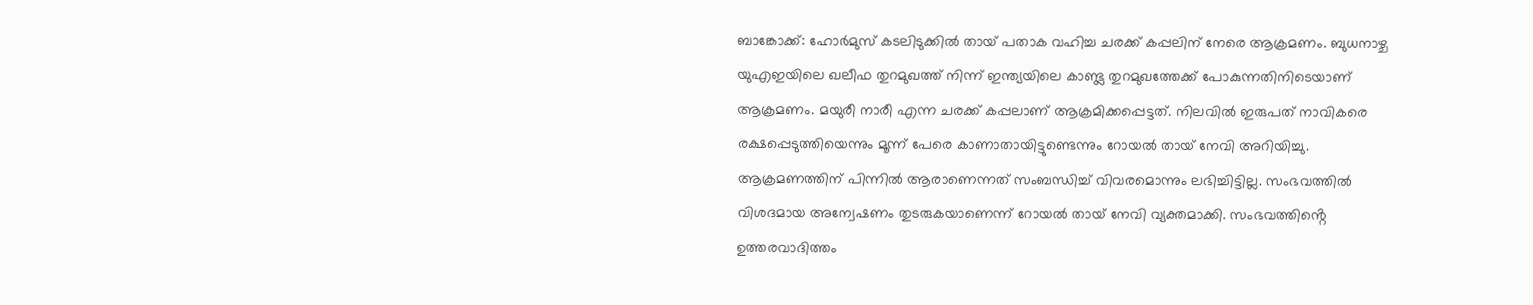ബാങ്കോക്ക്: ഹോർമുസ് കടലിടുക്കിൽ തായ് പതാക വഹിച്ച ചരക്ക് കപ്പലിന് നേരെ ആക്രമണം. ബുധനാഴ്ച യുഎഇയിലെ ഖലീഫ തുറമുഖത്ത് നിന്ന് ഇന്ത്യയിലെ കാണ്ട്ല തുറമുഖത്തേക്ക് പോകുന്നതിനിടെയാണ് ആക്രമണം. മയുരീ നാരീ എന്ന ചരക്ക് കപ്പലാണ് ആക്രമിക്കപ്പെട്ടത്. നിലവിൽ ഇരുപത് നാവികരെ രക്ഷപ്പെടുത്തിയെന്നും മൂന്ന് പേരെ കാണാതായിട്ടുണ്ടെന്നും റോയൽ തായ് നേവി അറിയിച്ചു.
ആക്രമണത്തിന് പിന്നിൽ ആരാണെന്നത് സംബന്ധിച്ച് വിവരമൊന്നും ലഭിച്ചിട്ടില്ല. സംഭവത്തിൽ വിശദമായ അന്വേഷണം തുടരുകയാണെന്ന് റോയൽ തായ് നേവി വ്യക്തമാക്കി. സംഭവത്തിൻ്റെ ഉത്തരവാദിത്തം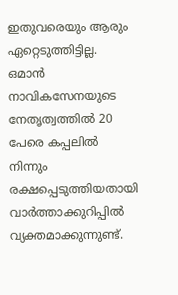ഇതുവരെയും ആരും ഏറ്റെടുത്തിട്ടില്ല.
ഒമാൻ നാവികസേനയുടെ നേതൃത്വത്തിൽ 20 പേരെ കപ്പലിൽ നിന്നും രക്ഷപ്പെടുത്തിയതായി വാർത്താക്കുറിപ്പിൽ വ്യക്തമാക്കുന്നുണ്ട്.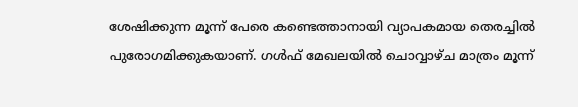ശേഷിക്കുന്ന മൂന്ന് പേരെ കണ്ടെത്താനായി വ്യാപകമായ തെരച്ചിൽ പുരോഗമിക്കുകയാണ്. ഗൾഫ് മേഖലയിൽ ചൊവ്വാഴ്ച മാത്രം മൂന്ന്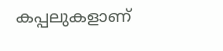കപ്പലുകളാണ്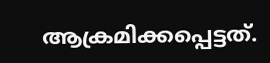ആക്രമിക്കപ്പെട്ടത്.